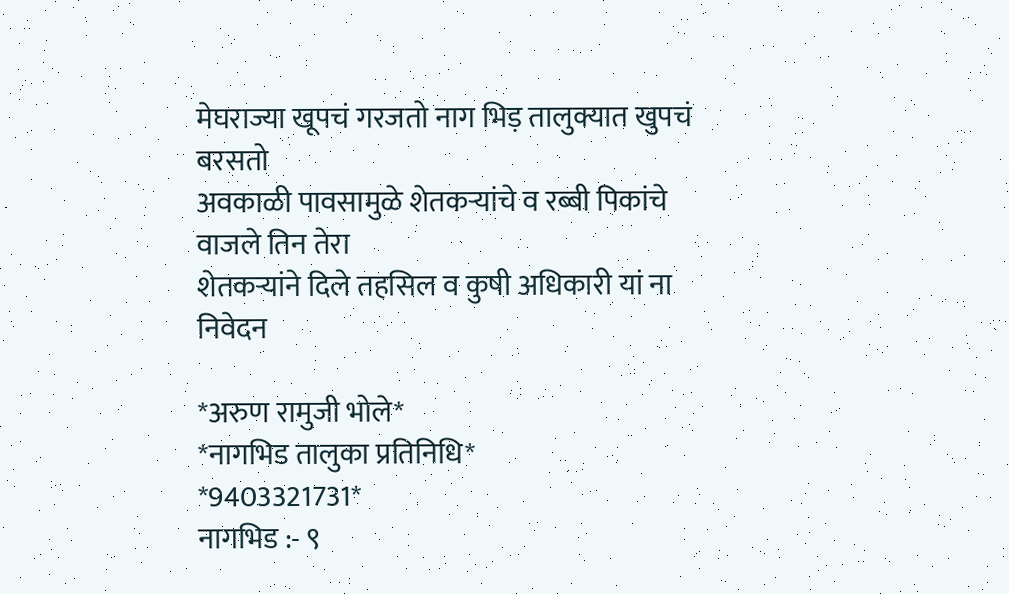मेघराज्या खूपचं गरजतो नाग भिड़ तालुक्यात खुपचं बरसतो
अवकाळी पावसामुळे शेतकऱ्यांचे व रब्बी पिकांचे वाजले तिन तेरा
शेतकऱ्यांने दिले तहसिल व कुषी अधिकारी यां ना निवेदन

*अरुण रामुजी भोले*
*नागभिड तालुका प्रतिनिधि*
*9403321731*
नागभिड :- ९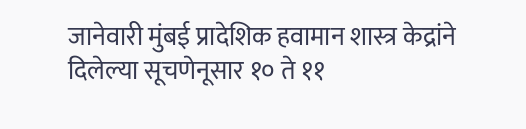जानेवारी मुंबई प्रादेशिक हवामान शास्त्र केद्रांने दिलेल्या सूचणेनूसार १० ते ११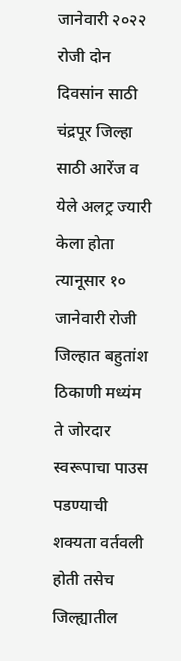जानेवारी २०२२ रोजी दोन दिवसांन साठी चंद्रपूर जिल्हा साठी आरेंज व येले अलट्र ज्यारी केला होता त्यानूसार १० जानेवारी रोजी जिल्हात बहुतांश ठिकाणी मध्यंम ते जोरदार स्वरूपाचा पाउस पडण्याची शक्यता वर्तवली होती तसेच जिल्ह्यातील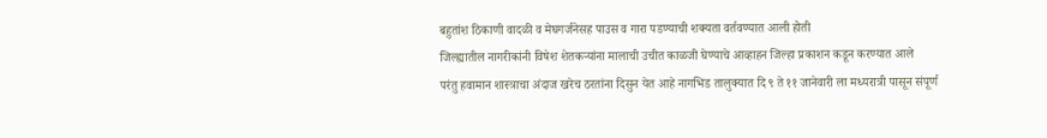बहुतांश ठिकाणी वादळी व मेघगर्जनेसह पाउस व गारा पडण्याची शक्यता वर्तवण्यात आली होती
जिल्ह्यातील नागरीकांनी विषेश शेतकऱ्यांना मालाची उचीत काळजी घेण्याचे आव्हाहन जिल्हा प्रकाशन कडून करण्यात आले
परंतु हवामान शास्त्राचा अंदाज खरेच ठरतांना दिसुन येत आहे नागभिड तालुक्यात दि ९ ते ११ जानेवारी ला मध्यरात्री पासून संपूर्ण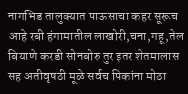नागभिड तालुक्यात पाऊसाचा कहर सूरूच आहे रबी हंगामातील लाखोरी,चना,गहू,तेल बियाणे करडी सोनबोरु तुर इतर शेतमालास सह अतीवृषठी मूळे सर्वच पिकांना मोठा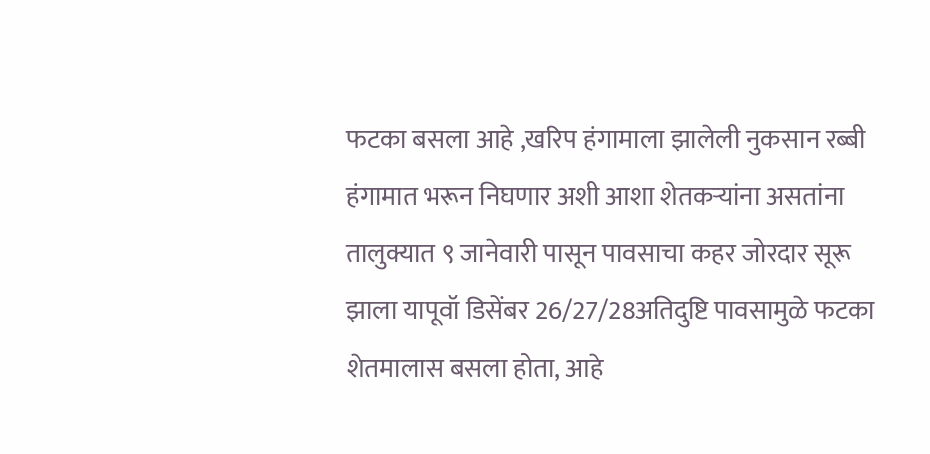फटका बसला आहे ,खरिप हंगामाला झालेली नुकसान रब्बी हंगामात भरून निघणार अशी आशा शेतकऱ्यांना असतांना तालुक्यात ९ जानेवारी पासून पावसाचा कहर जोरदार सूरू झाला यापूवॉ डिसेंबर 26/27/28अतिदुष्टि पावसामुळे फटका शेतमालास बसला होता, आहे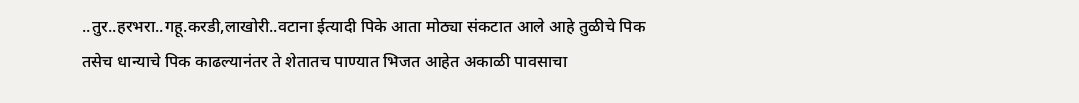..तुर..हरभरा..गहू.करडी,लाखोरी..वटाना ईत्यादी पिके आता मोठ्या संकटात आले आहे तुळीचे पिक तसेच धान्याचे पिक काढल्यानंतर ते शेतातच पाण्यात भिजत आहेत अकाळी पावसाचा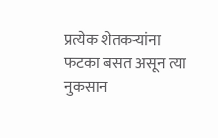प्रत्येक शेतकऱ्यांना फटका बसत असून त्या नुकसान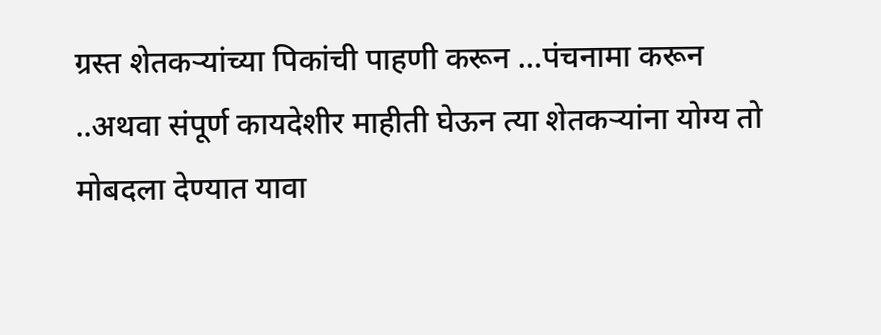ग्रस्त शेतकऱ्यांच्या पिकांची पाहणी करून …पंचनामा करून ..अथवा संपूर्ण कायदेशीर माहीती घेऊन त्या शेतकऱ्यांना योग्य तो मोबदला देण्यात यावा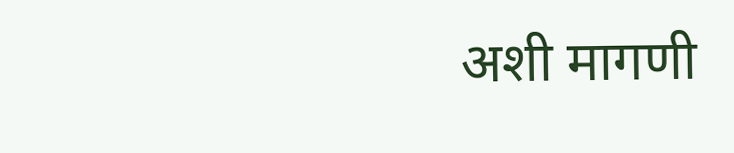अशी मागणी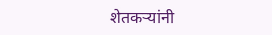शेतकऱ्यांनी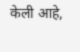केली आहे,